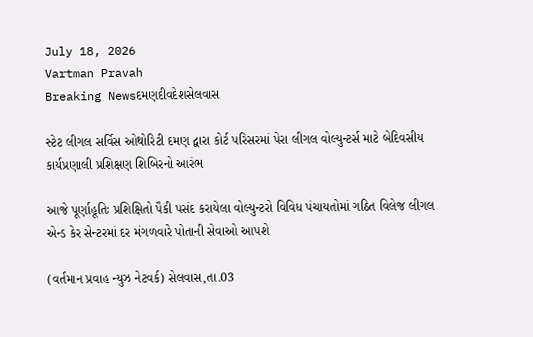July 18, 2026
Vartman Pravah
Breaking Newsદમણદીવદેશસેલવાસ

સ્‍ટેટ લીગલ સર્વિસ ઓથોરિટી દમણ દ્વારા કોર્ટ પરિસરમાં પેરા લીગલ વોલ્‍યુન્‍ટર્સ માટે બેદિવસીય કાર્યપ્રણાલી પ્રશિક્ષણ શિબિરનો આરંભ

આજે પૂર્ણાહૂતિઃ પ્રશિક્ષિતો પૈકી પસંદ કરાયેલા વોલ્‍યુન્‍ટરો વિવિધ પંચાયતોમાં ગઠિત વિલેજ લીગલ એન્‍ડ કેર સેન્‍ટરમાં દર મંગળવારે પોતાની સેવાઓ આપશે

(વર્તમાન પ્રવાહ ન્‍યુઝ નેટવર્ક) સેલવાસ,તા.03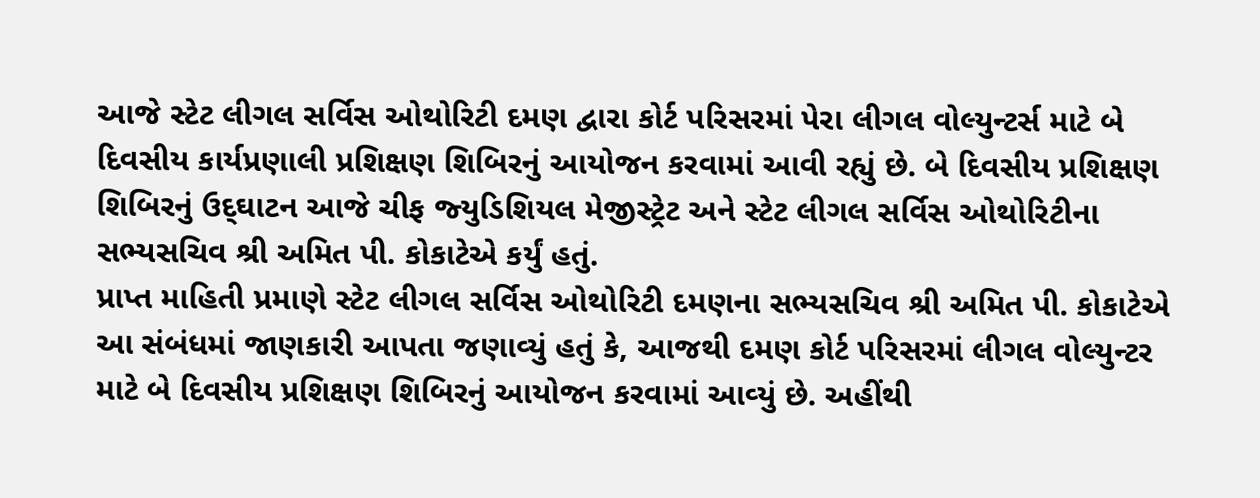આજે સ્‍ટેટ લીગલ સર્વિસ ઓથોરિટી દમણ દ્વારા કોર્ટ પરિસરમાં પેરા લીગલ વોલ્‍યુન્‍ટર્સ માટે બે દિવસીય કાર્યપ્રણાલી પ્રશિક્ષણ શિબિરનું આયોજન કરવામાં આવી રહ્યું છે. બે દિવસીય પ્રશિક્ષણ શિબિરનું ઉદ્‌ઘાટન આજે ચીફ જ્‍યુડિશિયલ મેજીસ્‍ટ્રેટ અને સ્‍ટેટ લીગલ સર્વિસ ઓથોરિટીના સભ્‍યસચિવ શ્રી અમિત પી. કોકાટેએ કર્યું હતું.
પ્રાપ્ત માહિતી પ્રમાણે સ્‍ટેટ લીગલ સર્વિસ ઓથોરિટી દમણના સભ્‍યસચિવ શ્રી અમિત પી. કોકાટેએ આ સંબંધમાં જાણકારી આપતા જણાવ્‍યું હતું કે, આજથી દમણ કોર્ટ પરિસરમાં લીગલ વોલ્‍યુન્‍ટર માટે બે દિવસીય પ્રશિક્ષણ શિબિરનું આયોજન કરવામાં આવ્‍યું છે. અહીંથી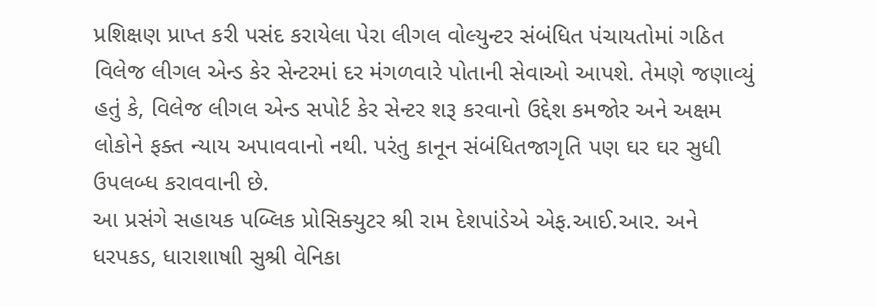પ્રશિક્ષણ પ્રાપ્ત કરી પસંદ કરાયેલા પેરા લીગલ વોલ્‍યુન્‍ટર સંબંધિત પંચાયતોમાં ગઠિત વિલેજ લીગલ એન્‍ડ કેર સેન્‍ટરમાં દર મંગળવારે પોતાની સેવાઓ આપશે. તેમણે જણાવ્‍યું હતું કે, વિલેજ લીગલ એન્‍ડ સપોર્ટ કેર સેન્‍ટર શરૂ કરવાનો ઉદ્દેશ કમજોર અને અક્ષમ લોકોને ફક્‍ત ન્‍યાય અપાવવાનો નથી. પરંતુ કાનૂન સંબંધિતજાગૃતિ પણ ઘર ઘર સુધી ઉપલબ્‍ધ કરાવવાની છે.
આ પ્રસંગે સહાયક પબ્‍લિક પ્રોસિક્‍યુટર શ્રી રામ દેશપાંડેએ એફ.આઈ.આર. અને ધરપકડ, ધારાશાષાી સુશ્રી વેનિકા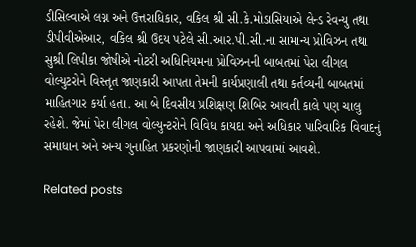ડીસિલ્‍વાએ લગ્ન અને ઉત્તરાધિકાર, વકિલ શ્રી સી.કે.મોડાસિયાએ લેન્‍ડ રેવન્‍યુ તથા ડીપીવીએઆર, વકિલ શ્રી ઉદય પટેલે સી.આર.પી.સી.ના સામાન્‍ય પ્રોવિઝન તથા સુશ્રી લિપીકા જોષીએ નોટરી અધિનિયમના પ્રોવિઝનની બાબતમાં પેરા લીગલ વોલ્‍યુટરોને વિસ્‍તૃત જાણકારી આપતા તેમની કાર્યપ્રણાલી તથા કર્તવ્‍યની બાબતમાં માહિતગાર કર્યા હતા. આ બે દિવસીય પ્રશિક્ષણ શિબિર આવતી કાલે પણ ચાલુ રહેશે. જેમાં પેરા લીગલ વોલ્‍યુન્‍ટરોને વિવિધ કાયદા અને અધિકાર પારિવારિક વિવાદનું સમાધાન અને અન્‍ય ગુનાહિત પ્રકરણોની જાણકારી આપવામાં આવશે.

Related posts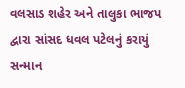વલસાડ શહેર અને તાલુકા ભાજપ દ્વારા સાંસદ ધવલ પટેલનું કરાયું સન્‍માન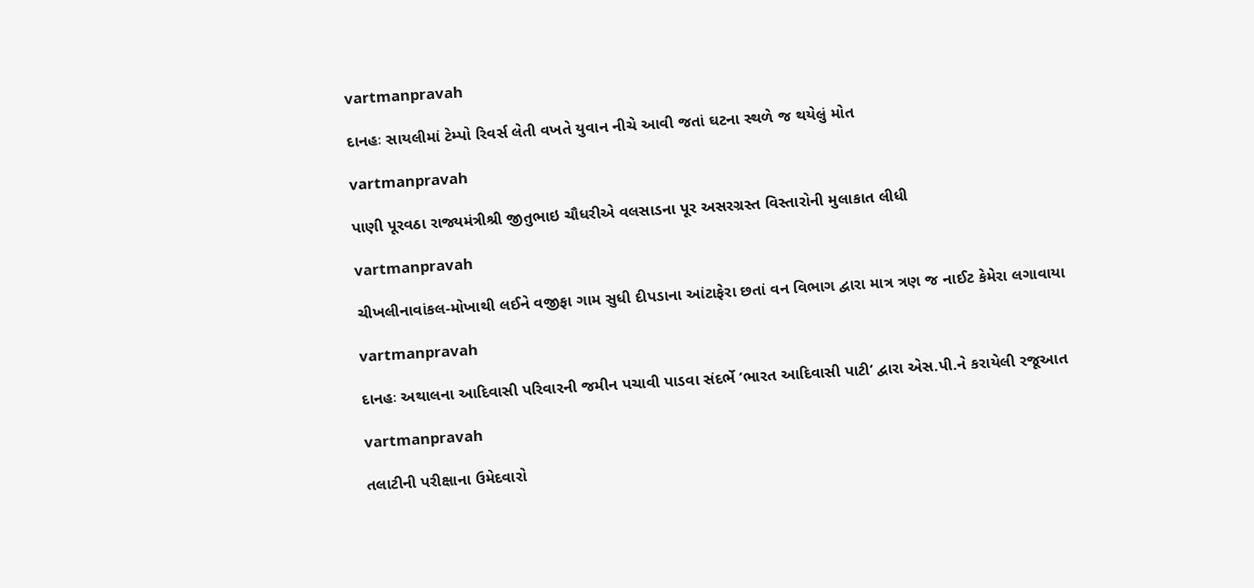vartmanpravah

દાનહઃ સાયલીમાં ટેમ્‍પો રિવર્સ લેતી વખતે યુવાન નીચે આવી જતાં ઘટના સ્‍થળે જ થયેલું મોત

vartmanpravah

પાણી પૂરવઠા રાજ્યમંત્રીશ્રી જીતુભાઇ ચૌધરીએ વલસાડના પૂર અસરગ્રસ્ત વિસ્તારોની મુલાકાત લીધી

vartmanpravah

ચીખલીનાવાંકલ-મોખાથી લઈને વજીફા ગામ સુધી દીપડાના આંટાફેરા છતાં વન વિભાગ દ્વારા માત્ર ત્રણ જ નાઈટ કેમેરા લગાવાયા

vartmanpravah

દાનહઃ અથાલના આદિવાસી પરિવારની જમીન પચાવી પાડવા સંદર્ભે ‘ભારત આદિવાસી પાટી’ દ્વારા એસ.પી.ને કરાયેલી રજૂઆત

vartmanpravah

તલાટીની પરીક્ષાના ઉમેદવારો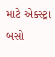માટે એક્‍સ્‍ટ્રા બસો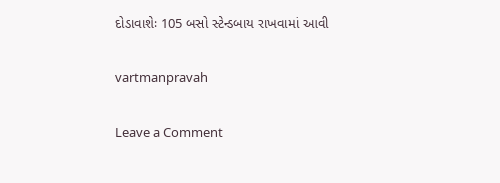દોડાવાશેઃ 105 બસો સ્‍ટેન્‍ડબાય રાખવામાં આવી

vartmanpravah

Leave a Comment